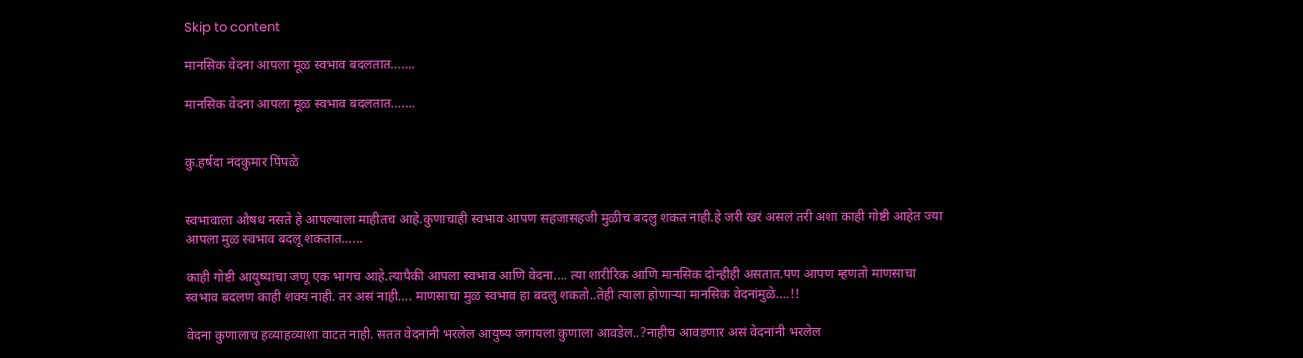Skip to content

मानसिक वेदना आपला मूळ स्वभाव बदलतात…….

मानसिक वेदना आपला मूळ स्वभाव बदलतात…….


कु.हर्षदा नंदकुमार पिंपळे


स्वभावाला औषध नसते हे आपल्याला माहीतच आहे.कुणाचाही स्वभाव आपण सहजासहजी मुळीच बदलु शकत नाही.हे जरी खरं असलं तरी अशा काही गोष्टी आहेत ज्या आपला मुळ स्वभाव बदलू शकतात……

काही गोष्टी आयुष्याचा जणू एक भागच आहे.त्यापैकी आपला स्वभाव आणि वेदना…. त्या शारीरिक आणि मानसिक दोन्हीही असतात.पण आपण म्हणतो माणसाचा स्वभाव बदलण काही शक्य नाही. तर असं नाही…. माणसाचा मुळ स्वभाव हा बदलु शकतो..तेही त्याला होणाऱ्या मानसिक वेदनांमुळे….!!

वेदना कुणालाच हव्याहव्याशा वाटत नाही. सतत वेदनांनी भरलेल आयुष्य जगायला कुणाला आवडेल..?नाहीच आवडणार असं वेदनांनी भरलेल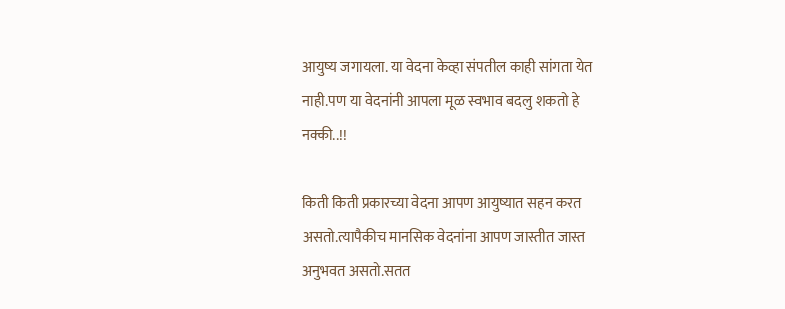आयुष्य जगायला. या वेदना केव्हा संपतील काही सांगता येत नाही.पण या वेदनांनी आपला मूळ स्वभाव बदलु शकतो हे नक्की..!!

किती किती प्रकारच्या वेदना आपण आयुष्यात सहन करत असतो.त्यापैकीच मानसिक वेदनांना आपण जास्तीत जास्त अनुभवत असतो.सतत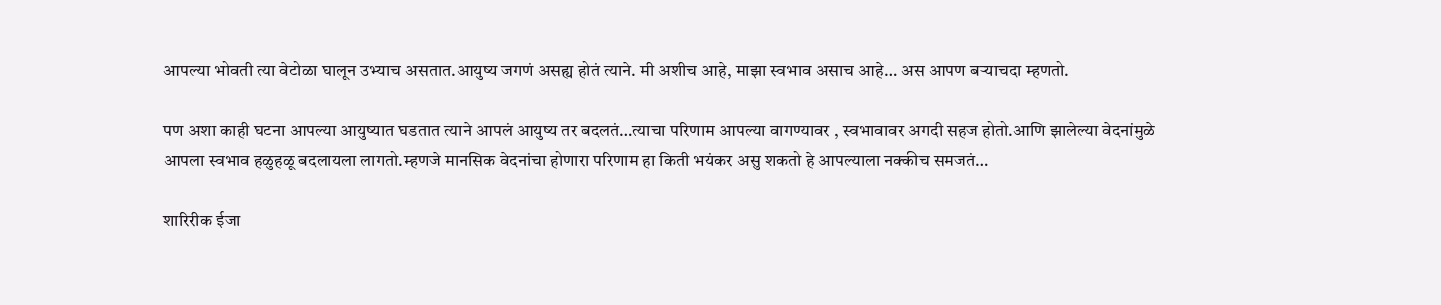आपल्या भोवती त्या वेटोळा घालून उभ्याच असतात.आयुष्य जगणं असह्य होतं त्याने. मी अशीच आहे, माझा स्वभाव असाच आहे… अस आपण बऱ्याचदा म्हणतो.

पण अशा काही घटना आपल्या आयुष्यात घडतात त्याने आपलं आयुष्य तर बदलतं…त्याचा परिणाम आपल्या वागण्यावर , स्वभावावर अगदी सहज होतो.आणि झालेल्या वेदनांमुळे आपला स्वभाव हळुहळू बदलायला लागतो.म्हणजे मानसिक वेदनांचा होणारा परिणाम हा किती भयंकर असु शकतो हे आपल्याला नक्कीच समजतं…

शारिरीक ईजा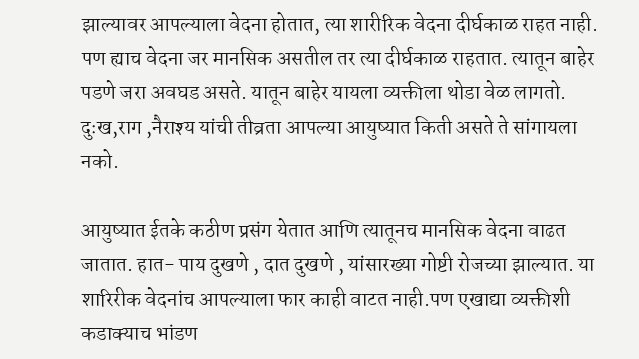झाल्यावर आपल्याला वेदना होतात, त्या शारीरिक वेदना दीर्घकाळ राहत नाही. पण ह्याच वेदना जर मानसिक असतील तर त्या दीर्घकाळ राहतात. त्यातून बाहेर पडणे जरा अवघड असते. यातून बाहेर यायला व्यक्तीला थोडा वेळ लागतो. दुःख,राग ,नैराश्य यांची तीव्रता आपल्या आयुष्यात किती असते ते सांगायला नको.

आयुष्यात ईतके कठीण प्रसंग येतात आणि त्यातूनच मानसिक वेदना वाढत जातात. हात- पाय दुखणे , दात दुखणे , यांसारख्या गोष्टी रोजच्या झाल्यात. या शारिरीक वेदनांच आपल्याला फार काही वाटत नाही.पण एखाद्या व्यक्तीशी कडाक्याच भांडण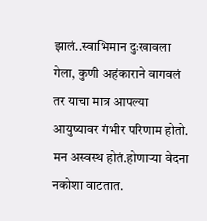झालं..स्वाभिमान दुःखावला गेला, कुणी अहंकाराने वागवलं तर याचा मात्र आपल्या आयुष्यावर गंभीर परिणाम होतो. मन अस्वस्थ होतं.होणाऱ्या वेदना नकोशा वाटतात.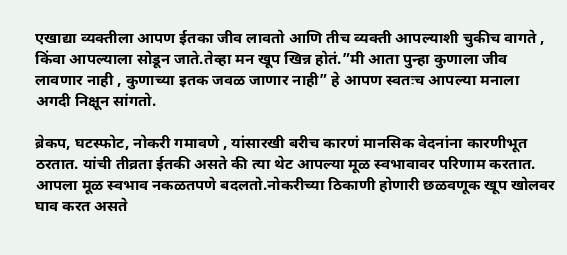एखाद्या व्यक्तीला आपण ईतका जीव लावतो आणि तीच व्यक्ती आपल्याशी चुकीच वागते , किंवा आपल्याला सोडून जाते.तेव्हा मन खूप खिन्न होतं.”मी आता पुन्हा कुणाला जीव लावणार नाही , कुणाच्या इतक जवळ जाणार नाही” हे आपण स्वतःच आपल्या मनाला अगदी निक्षून सांगतो.

ब्रेकप, घटस्फोट, नोकरी गमावणे , यांसारखी बरीच कारणं मानसिक वेदनांना कारणीभूत ठरतात. यांची तीव्रता ईतकी असते की त्या थेट आपल्या मूळ स्वभावावर परिणाम करतात. आपला मूळ स्वभाव नकळतपणे बदलतो.नोकरीच्या ठिकाणी होणारी छळवणूक खूप खोलवर घाव करत असते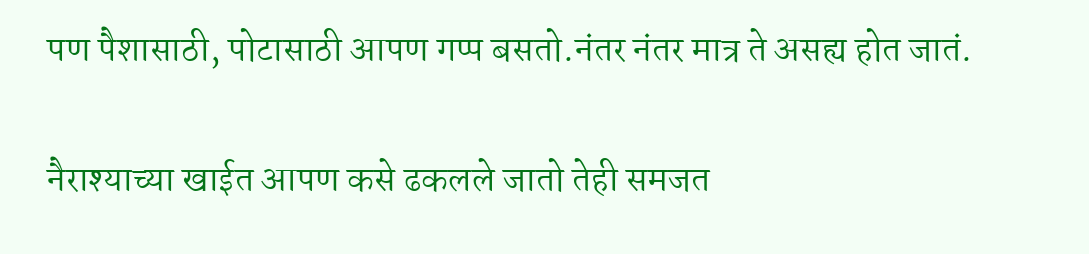पण पैशासाठी, पोटासाठी आपण गप्प बसतो.नंतर नंतर मात्र ते असह्य होत जातं.

नैराश्याच्या खाईत आपण कसे ढकलले जातो तेही समजत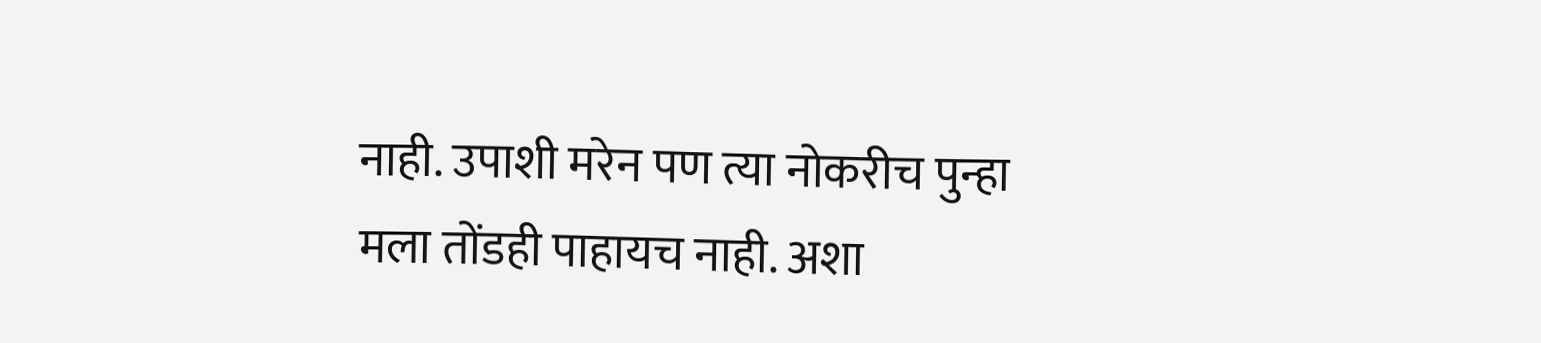नाही. उपाशी मरेन पण त्या नोकरीच पुन्हा मला तोंडही पाहायच नाही. अशा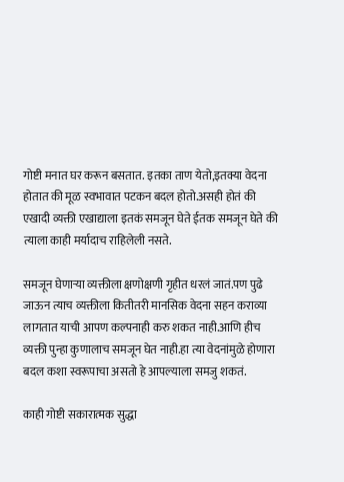गोष्टी मनात घर करून बसतात. इतका ताण येतो,इतक्या वेदना होतात की मूळ स्वभावात पटकन बदल होतो.असही होतं की एखादी व्यक्ती एखाद्याला इतकं समजून घेते ईतक समजून घेते की त्याला काही मर्यादाच राहिलेली नसते.

समजून घेणाऱ्या व्यक्तीला क्षणोक्षणी गृहीत धरलं जातं.पण पुढे जाऊन त्याच व्यक्तीला कितीतरी मानसिक वेदना सहन कराव्या लागतात याची आपण कल्पनाही करु शकत नाही.आणि हीच व्यक्ती पुन्हा कुणालाच समजून घेत नाही.हा त्या वेदनांमुळे होणारा बदल कशा स्वरूपाचा असतो हे आपल्याला समजु शकतं.

काही गोष्टी सकारात्मक सुद्धा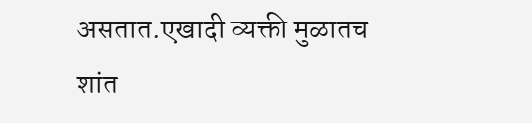असतात.एखादी व्यक्ती मुळातच शांत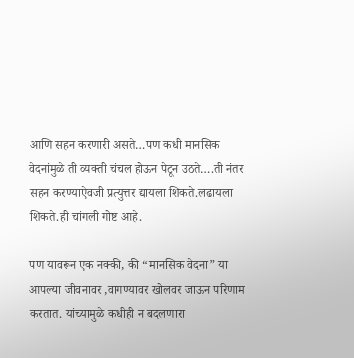आणि सहन करणारी असते…पण कधी मानसिक वेदनांमुळे ती व्यक्ती चंचल होऊन पेटून उठते….ती नंतर सहन करण्याऐवजी प्रत्युत्तर द्यायला शिकते.लढायला शिकते.ही चांगली गोष्ट आहे.

पण यावरून एक नक्की, की “मानसिक वेदना” या आपल्या जीवनावर ,वागण्यावर खोलवर जाऊन परिणाम करतात. यांच्यामुळे कधीही न बदलणारा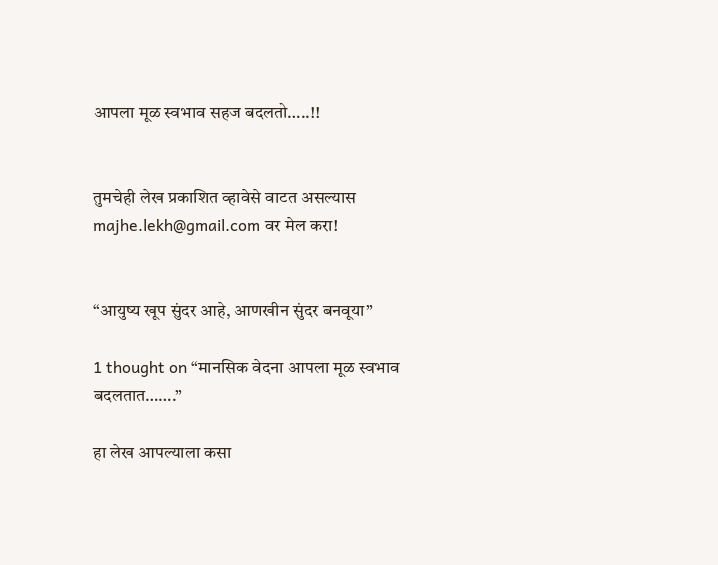आपला मूळ स्वभाव सहज बदलतो…..!!


तुमचेही लेख प्रकाशित व्हावेसे वाटत असल्यास majhe.lekh@gmail.com वर मेल करा!


“आयुष्य खूप सुंदर आहे, आणखीन सुंदर बनवूया”

1 thought on “मानसिक वेदना आपला मूळ स्वभाव बदलतात…….”

हा लेख आपल्याला कसा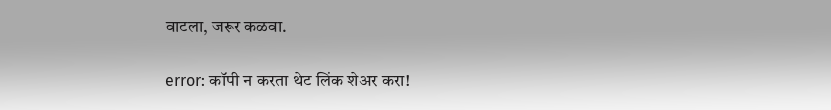वाटला, जरूर कळवा.

error: कॉपी न करता थेट लिंक शेअर करा!